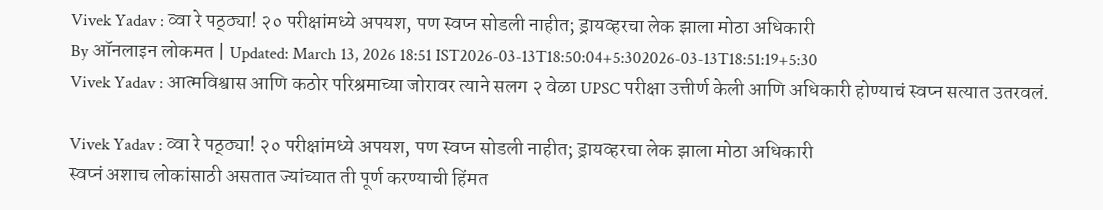Vivek Yadav : व्वा रे पठ्ठ्या! २० परीक्षांमध्ये अपयश, पण स्वप्न सोडली नाहीत; ड्रायव्हरचा लेक झाला मोठा अधिकारी
By ऑनलाइन लोकमत | Updated: March 13, 2026 18:51 IST2026-03-13T18:50:04+5:302026-03-13T18:51:19+5:30
Vivek Yadav : आत्मविश्वास आणि कठोर परिश्रमाच्या जोरावर त्याने सलग २ वेळा UPSC परीक्षा उत्तीर्ण केली आणि अधिकारी होण्याचं स्वप्न सत्यात उतरवलं.

Vivek Yadav : व्वा रे पठ्ठ्या! २० परीक्षांमध्ये अपयश, पण स्वप्न सोडली नाहीत; ड्रायव्हरचा लेक झाला मोठा अधिकारी
स्वप्नं अशाच लोकांसाठी असतात ज्यांच्यात ती पूर्ण करण्याची हिंमत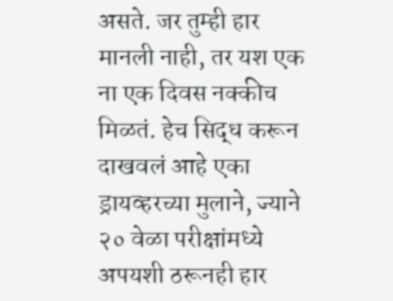असते. जर तुम्ही हार मानली नाही, तर यश एक ना एक दिवस नक्कीच मिळतं. हेच सिद्ध करून दाखवलं आहे एका ड्रायव्हरच्या मुलाने, ज्याने २० वेळा परीक्षांमध्ये अपयशी ठरूनही हार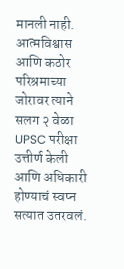मानली नाही. आत्मविश्वास आणि कठोर परिश्रमाच्या जोरावर त्याने सलग २ वेळा UPSC परीक्षा उत्तीर्ण केली आणि अधिकारी होण्याचं स्वप्न सत्यात उतरवलं.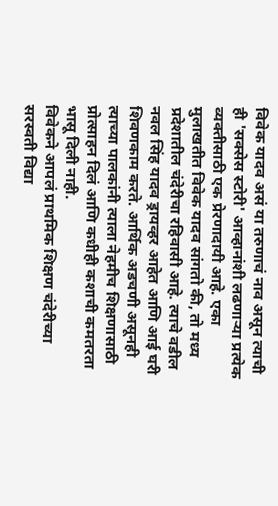विवेक यादव असं या तरुणाचं नाव असून त्याची ही 'सक्सेस स्टोरी' आव्हानांशी लढणाऱ्या प्रत्येक व्यक्तीसाठी एक प्रेरणादायी आहे. एका मुलाखतीत विवेक यादव सांगतो की, तो मध्य प्रदेशातील चंदेरीचा रहिवासी आहे. त्याचे वडील नवल सिंह यादव ड्रायव्हर आहेत आणि आई घरी शिवणकाम करते. आर्थिक अडचणी असूनही त्याच्या पालकांनी त्याला नेहमीच शिक्षणासाठी प्रोत्साहन दिलं आणि कधीही कशाची कमतरता भासू दिली नाही.
विवेकने आपलं प्राथमिक शिक्षण चंदेरीच्या सरस्वती विद्या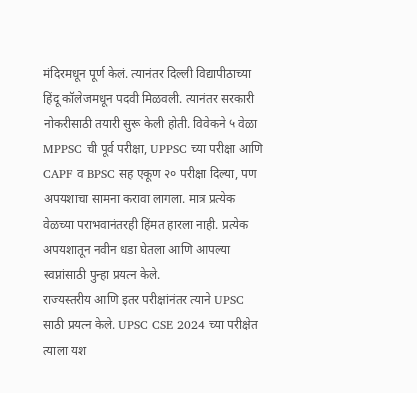मंदिरमधून पूर्ण केलं. त्यानंतर दिल्ली विद्यापीठाच्या हिंदू कॉलेजमधून पदवी मिळवली. त्यानंतर सरकारी नोकरीसाठी तयारी सुरू केली होती. विवेकने ५ वेळा MPPSC ची पूर्व परीक्षा, UPPSC च्या परीक्षा आणि CAPF व BPSC सह एकूण २० परीक्षा दिल्या, पण अपयशाचा सामना करावा लागला. मात्र प्रत्येक वेळच्या पराभवानंतरही हिंमत हारला नाही. प्रत्येक अपयशातून नवीन धडा घेतला आणि आपल्या स्वप्नांसाठी पुन्हा प्रयत्न केले.
राज्यस्तरीय आणि इतर परीक्षांनंतर त्याने UPSC साठी प्रयत्न केले. UPSC CSE 2024 च्या परीक्षेत त्याला यश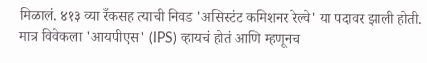मिळालं. ४१३ व्या रँकसह त्याची निवड 'असिस्टंट कमिशनर रेल्वे' या पदावर झाली होती. मात्र विवेकला 'आयपीएस' (IPS) व्हायचं होतं आणि म्हणूनच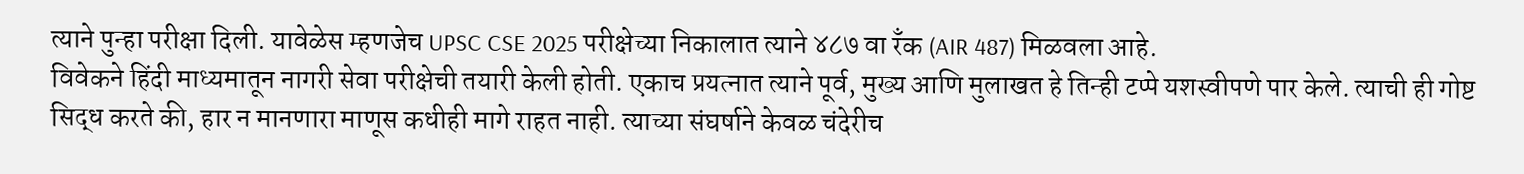त्याने पुन्हा परीक्षा दिली. यावेळेस म्हणजेच UPSC CSE 2025 परीक्षेच्या निकालात त्याने ४८७ वा रँक (AIR 487) मिळवला आहे.
विवेकने हिंदी माध्यमातून नागरी सेवा परीक्षेची तयारी केली होती. एकाच प्रयत्नात त्याने पूर्व, मुख्य आणि मुलाखत हे तिन्ही टप्पे यशस्वीपणे पार केले. त्याची ही गोष्ट सिद्ध करते की, हार न मानणारा माणूस कधीही मागे राहत नाही. त्याच्या संघर्षाने केवळ चंदेरीच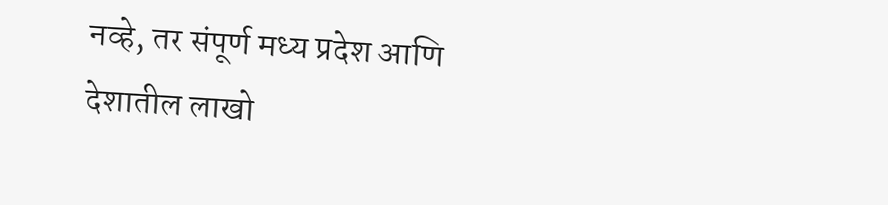नव्हे, तर संपूर्ण मध्य प्रदेश आणि देशातील लाखो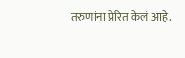तरुणांना प्रेरित केलं आहे.